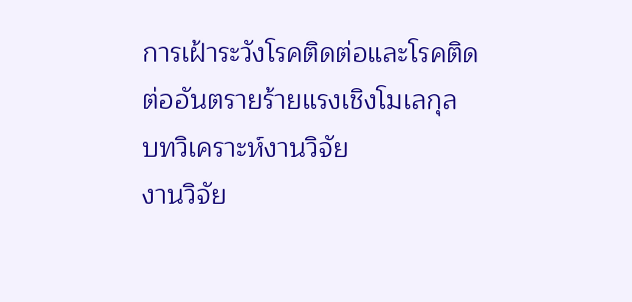การเฝ้าระวังโรคติดต่อและโรคติดต่ออันตรายร้ายแรงเชิงโมเลกุล
บทวิเคราะห์งานวิจัย
งานวิจัย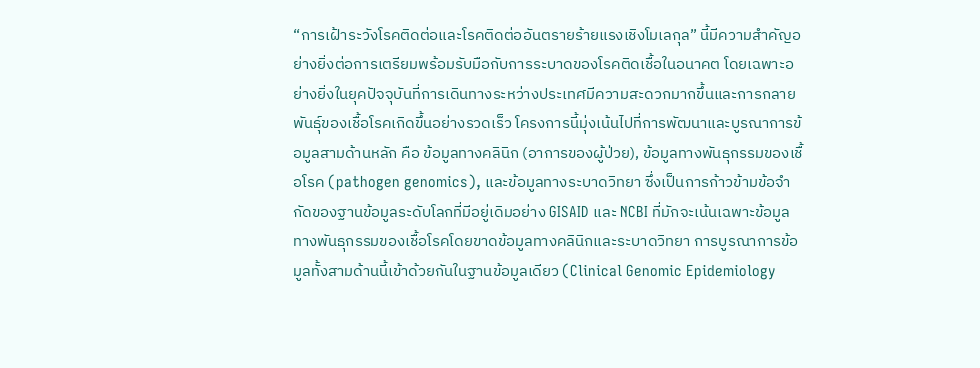“การเฝ้าระวังโรคติดต่อและโรคติดต่ออันตรายร้ายแรงเชิงโมเลกุล” นี้มีความสำคัญอย่างยิ่งต่อการเตรียมพร้อมรับมือกับการระบาดของโรคติดเชื้อในอนาคต โดยเฉพาะอย่างยิ่งในยุคปัจจุบันที่การเดินทางระหว่างประเทศมีความสะดวกมากขึ้นและการกลายพันธุ์ของเชื้อโรคเกิดขึ้นอย่างรวดเร็ว โครงการนี้มุ่งเน้นไปที่การพัฒนาและบูรณาการข้อมูลสามด้านหลัก คือ ข้อมูลทางคลินิก (อาการของผู้ป่วย), ข้อมูลทางพันธุกรรมของเชื้อโรค (pathogen genomics), และข้อมูลทางระบาดวิทยา ซึ่งเป็นการก้าวข้ามข้อจำกัดของฐานข้อมูลระดับโลกที่มีอยู่เดิมอย่าง GISAID และ NCBI ที่มักจะเน้นเฉพาะข้อมูลทางพันธุกรรมของเชื้อโรคโดยขาดข้อมูลทางคลินิกและระบาดวิทยา การบูรณาการข้อมูลทั้งสามด้านนี้เข้าด้วยกันในฐานข้อมูลเดียว (Clinical Genomic Epidemiology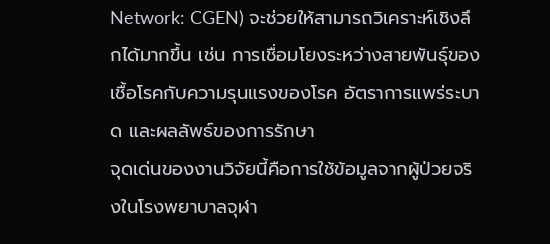Network: CGEN) จะช่วยให้สามารถวิเคราะห์เชิงลึกได้มากขึ้น เช่น การเชื่อมโยงระหว่างสายพันธุ์ของเชื้อโรคกับความรุนแรงของโรค อัตราการแพร่ระบาด และผลลัพธ์ของการรักษา
จุดเด่นของงานวิจัยนี้คือการใช้ข้อมูลจากผู้ป่วยจริงในโรงพยาบาลจุฬา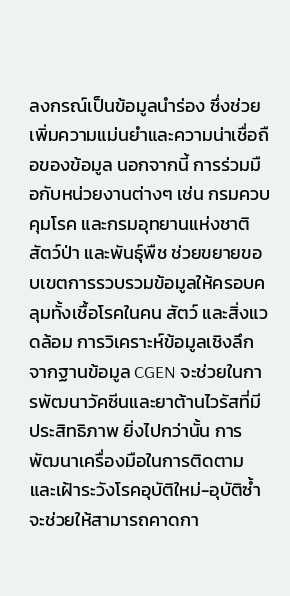ลงกรณ์เป็นข้อมูลนำร่อง ซึ่งช่วยเพิ่มความแม่นยำและความน่าเชื่อถือของข้อมูล นอกจากนี้ การร่วมมือกับหน่วยงานต่างๆ เช่น กรมควบคุมโรค และกรมอุทยานแห่งชาติ สัตว์ป่า และพันธุ์พืช ช่วยขยายขอบเขตการรวบรวมข้อมูลให้ครอบคลุมทั้งเชื้อโรคในคน สัตว์ และสิ่งแวดล้อม การวิเคราะห์ข้อมูลเชิงลึกจากฐานข้อมูล CGEN จะช่วยในการพัฒนาวัคซีนและยาต้านไวรัสที่มีประสิทธิภาพ ยิ่งไปกว่านั้น การพัฒนาเครื่องมือในการติดตามและเฝ้าระวังโรคอุบัติใหม่-อุบัติซ้ำ จะช่วยให้สามารถคาดกา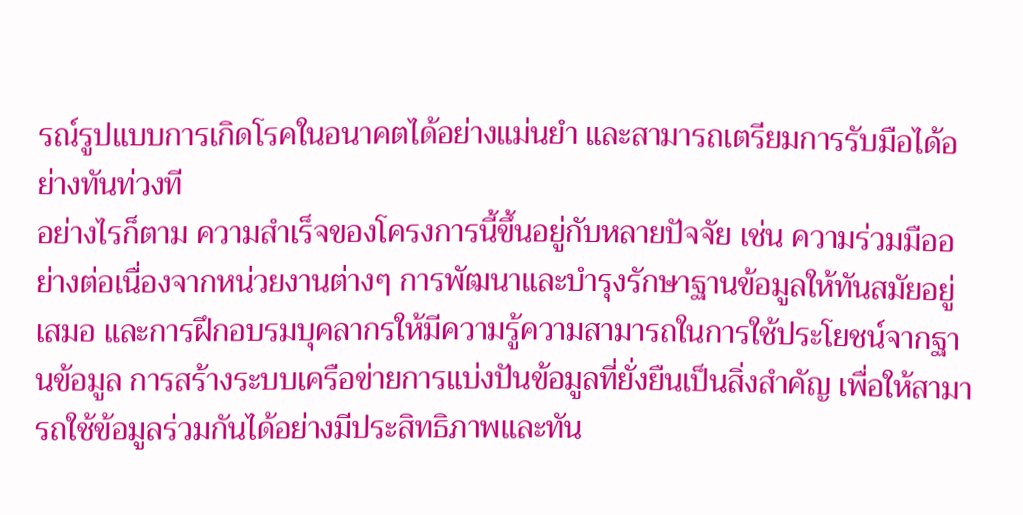รณ์รูปแบบการเกิดโรคในอนาคตได้อย่างแม่นยำ และสามารถเตรียมการรับมือได้อย่างทันท่วงที
อย่างไรก็ตาม ความสำเร็จของโครงการนี้ขึ้นอยู่กับหลายปัจจัย เช่น ความร่วมมืออย่างต่อเนื่องจากหน่วยงานต่างๆ การพัฒนาและบำรุงรักษาฐานข้อมูลให้ทันสมัยอยู่เสมอ และการฝึกอบรมบุคลากรให้มีความรู้ความสามารถในการใช้ประโยชน์จากฐานข้อมูล การสร้างระบบเครือข่ายการแบ่งปันข้อมูลที่ยั่งยืนเป็นสิ่งสำคัญ เพื่อให้สามารถใช้ข้อมูลร่วมกันได้อย่างมีประสิทธิภาพและทัน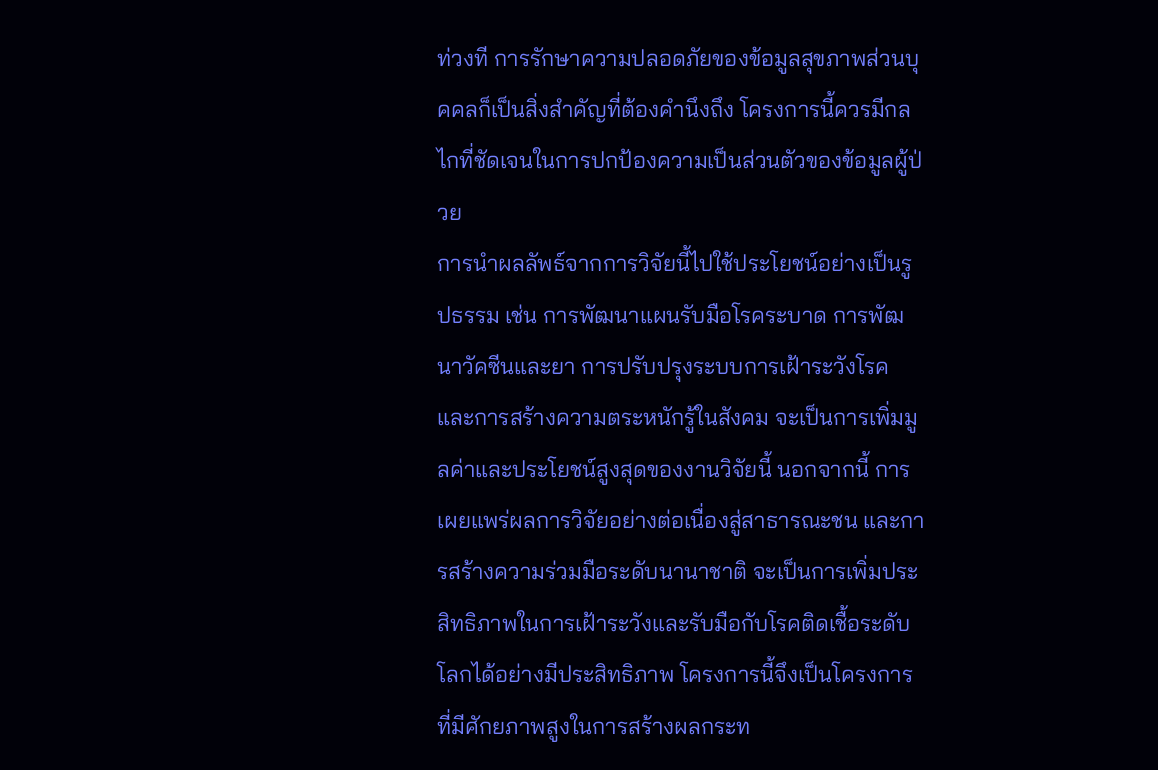ท่วงที การรักษาความปลอดภัยของข้อมูลสุขภาพส่วนบุคคลก็เป็นสิ่งสำคัญที่ต้องคำนึงถึง โครงการนี้ควรมีกลไกที่ชัดเจนในการปกป้องความเป็นส่วนตัวของข้อมูลผู้ป่วย
การนำผลลัพธ์จากการวิจัยนี้ไปใช้ประโยชน์อย่างเป็นรูปธรรม เช่น การพัฒนาแผนรับมือโรคระบาด การพัฒนาวัคซีนและยา การปรับปรุงระบบการเฝ้าระวังโรค และการสร้างความตระหนักรู้ในสังคม จะเป็นการเพิ่มมูลค่าและประโยชน์สูงสุดของงานวิจัยนี้ นอกจากนี้ การเผยแพร่ผลการวิจัยอย่างต่อเนื่องสู่สาธารณะชน และการสร้างความร่วมมือระดับนานาชาติ จะเป็นการเพิ่มประสิทธิภาพในการเฝ้าระวังและรับมือกับโรคติดเชื้อระดับโลกได้อย่างมีประสิทธิภาพ โครงการนี้จึงเป็นโครงการที่มีศักยภาพสูงในการสร้างผลกระท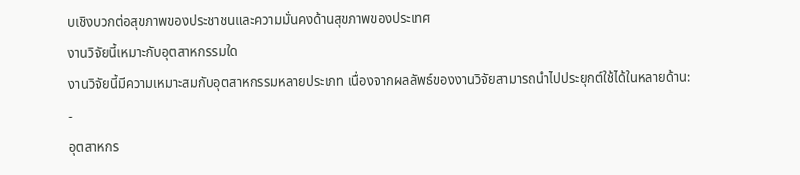บเชิงบวกต่อสุขภาพของประชาชนและความมั่นคงด้านสุขภาพของประเทศ
งานวิจัยนี้เหมาะกับอุตสาหกรรมใด
งานวิจัยนี้มีความเหมาะสมกับอุตสาหกรรมหลายประเภท เนื่องจากผลลัพธ์ของงานวิจัยสามารถนำไปประยุกต์ใช้ได้ในหลายด้าน:
-
อุตสาหกร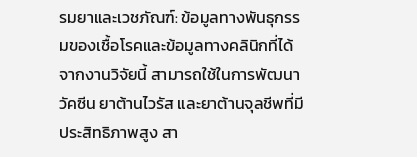รมยาและเวชภัณฑ์: ข้อมูลทางพันธุกรรมของเชื้อโรคและข้อมูลทางคลินิกที่ได้จากงานวิจัยนี้ สามารถใช้ในการพัฒนาวัคซีน ยาต้านไวรัส และยาต้านจุลชีพที่มีประสิทธิภาพสูง สา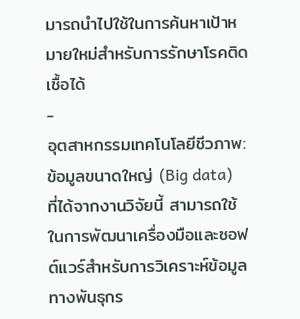มารถนำไปใช้ในการค้นหาเป้าหมายใหม่สำหรับการรักษาโรคติดเชื้อได้
-
อุตสาหกรรมเทคโนโลยีชีวภาพ: ข้อมูลขนาดใหญ่ (Big data) ที่ได้จากงานวิจัยนี้ สามารถใช้ในการพัฒนาเครื่องมือและซอฟต์แวร์สำหรับการวิเคราะห์ข้อมูลทางพันธุกร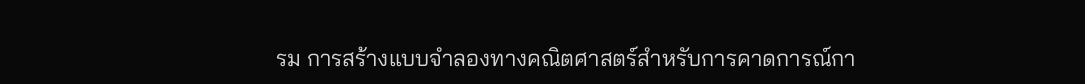รม การสร้างแบบจำลองทางคณิตศาสตร์สำหรับการคาดการณ์กา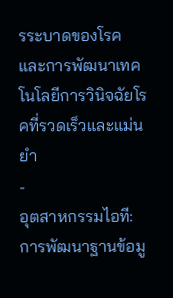รระบาดของโรค และการพัฒนาเทคโนโลยีการวินิจฉัยโรคที่รวดเร็วและแม่นยำ
-
อุตสาหกรรมไอที: การพัฒนาฐานข้อมู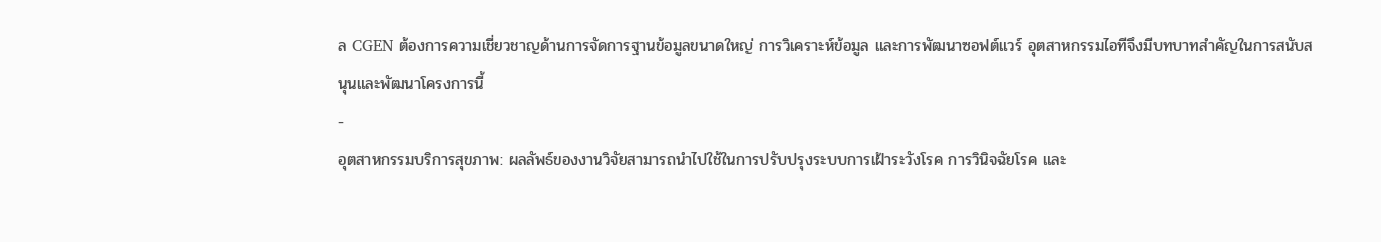ล CGEN ต้องการความเชี่ยวชาญด้านการจัดการฐานข้อมูลขนาดใหญ่ การวิเคราะห์ข้อมูล และการพัฒนาซอฟต์แวร์ อุตสาหกรรมไอทีจึงมีบทบาทสำคัญในการสนับสนุนและพัฒนาโครงการนี้
-
อุตสาหกรรมบริการสุขภาพ: ผลลัพธ์ของงานวิจัยสามารถนำไปใช้ในการปรับปรุงระบบการเฝ้าระวังโรค การวินิจฉัยโรค และ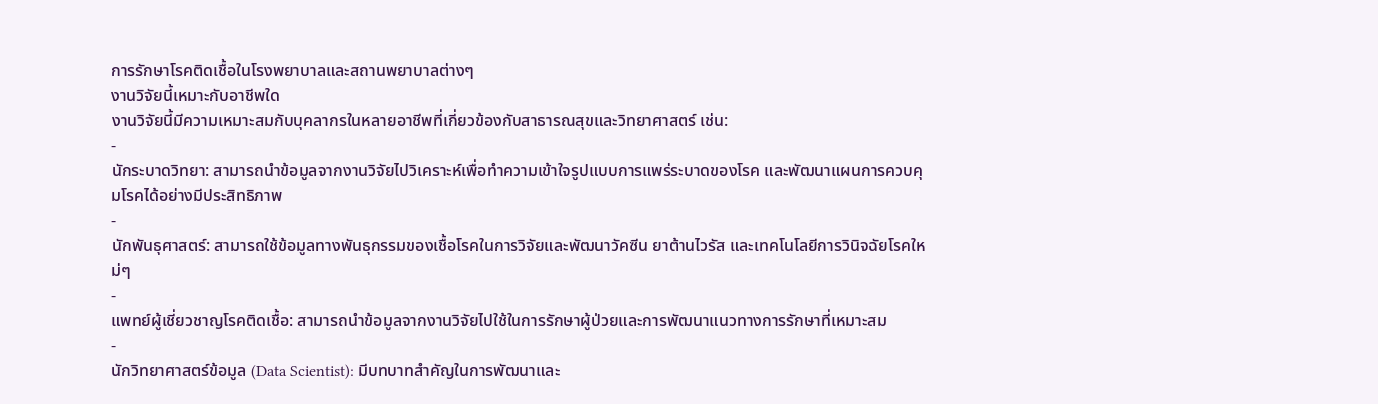การรักษาโรคติดเชื้อในโรงพยาบาลและสถานพยาบาลต่างๆ
งานวิจัยนี้เหมาะกับอาชีพใด
งานวิจัยนี้มีความเหมาะสมกับบุคลากรในหลายอาชีพที่เกี่ยวข้องกับสาธารณสุขและวิทยาศาสตร์ เช่น:
-
นักระบาดวิทยา: สามารถนำข้อมูลจากงานวิจัยไปวิเคราะห์เพื่อทำความเข้าใจรูปแบบการแพร่ระบาดของโรค และพัฒนาแผนการควบคุมโรคได้อย่างมีประสิทธิภาพ
-
นักพันธุศาสตร์: สามารถใช้ข้อมูลทางพันธุกรรมของเชื้อโรคในการวิจัยและพัฒนาวัคซีน ยาต้านไวรัส และเทคโนโลยีการวินิจฉัยโรคใหม่ๆ
-
แพทย์ผู้เชี่ยวชาญโรคติดเชื้อ: สามารถนำข้อมูลจากงานวิจัยไปใช้ในการรักษาผู้ป่วยและการพัฒนาแนวทางการรักษาที่เหมาะสม
-
นักวิทยาศาสตร์ข้อมูล (Data Scientist): มีบทบาทสำคัญในการพัฒนาและ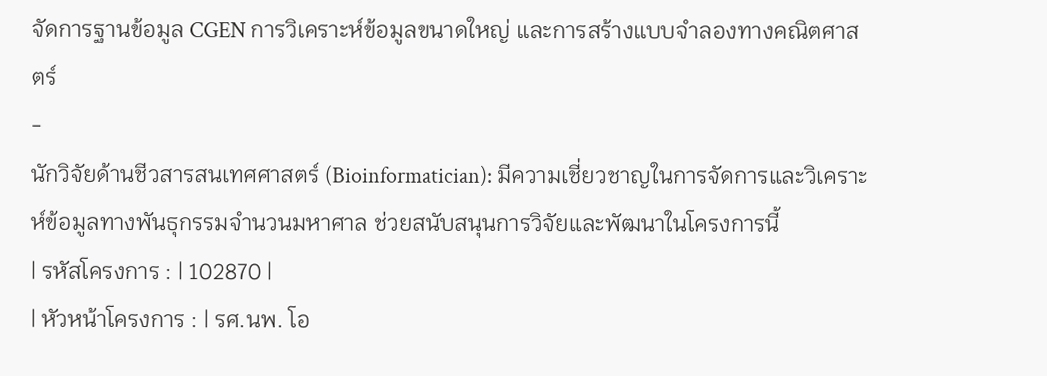จัดการฐานข้อมูล CGEN การวิเคราะห์ข้อมูลขนาดใหญ่ และการสร้างแบบจำลองทางคณิตศาสตร์
-
นักวิจัยด้านชีวสารสนเทศศาสตร์ (Bioinformatician): มีความเชี่ยวชาญในการจัดการและวิเคราะห์ข้อมูลทางพันธุกรรมจำนวนมหาศาล ช่วยสนับสนุนการวิจัยและพัฒนาในโครงการนี้
| รหัสโครงการ : | 102870 |
| หัวหน้าโครงการ : | รศ.นพ. โอ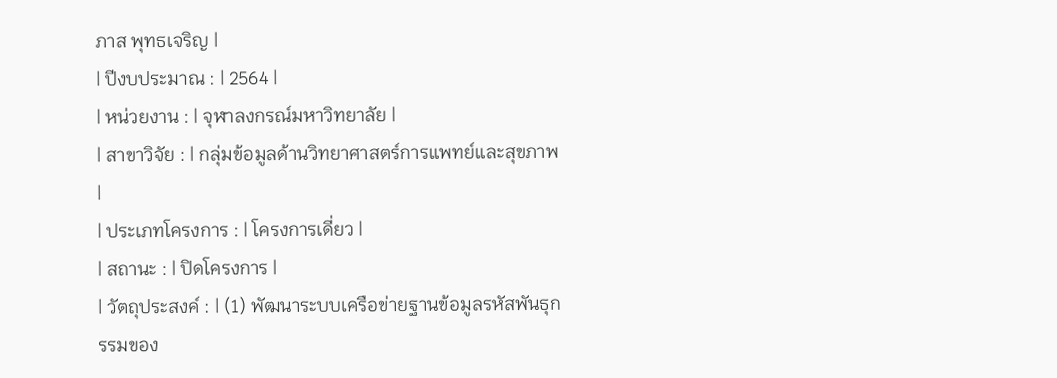ภาส พุทธเจริญ |
| ปีงบประมาณ : | 2564 |
| หน่วยงาน : | จุฬาลงกรณ์มหาวิทยาลัย |
| สาขาวิจัย : | กลุ่มข้อมูลด้านวิทยาศาสตร์การแพทย์และสุขภาพ |
| ประเภทโครงการ : | โครงการเดี่ยว |
| สถานะ : | ปิดโครงการ |
| วัตถุประสงค์ : | (1) พัฒนาระบบเครือข่ายฐานข้อมูลรหัสพันธุกรรมของ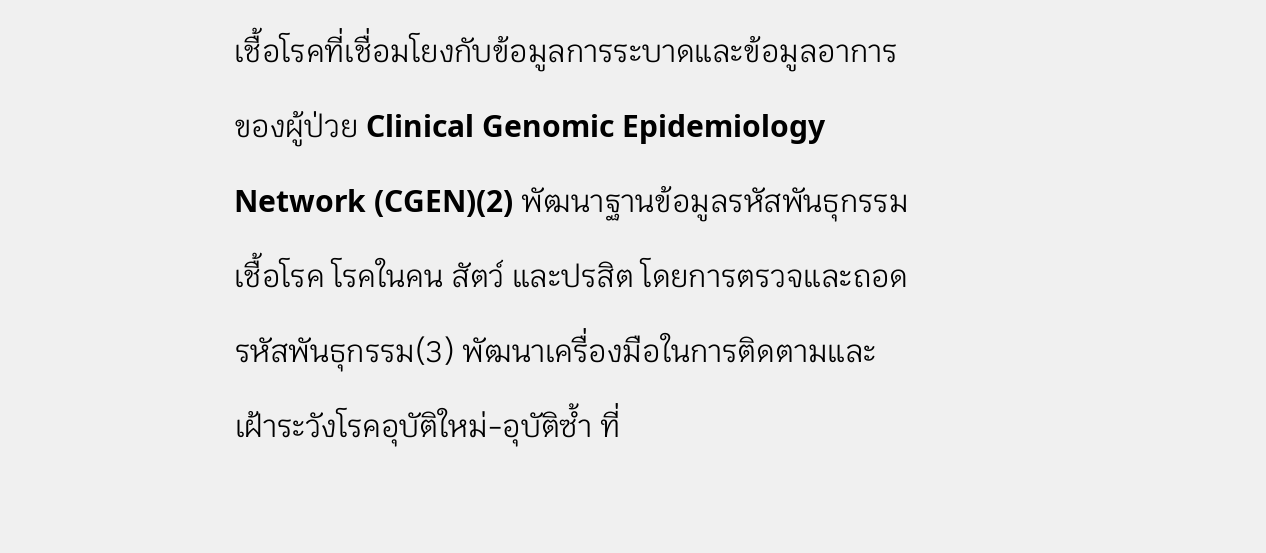เชื้อโรคที่เชื่อมโยงกับข้อมูลการระบาดและข้อมูลอาการของผู้ป่วย Clinical Genomic Epidemiology Network (CGEN)(2) พัฒนาฐานข้อมูลรหัสพันธุกรรมเชื้อโรค โรคในคน สัตว์ และปรสิต โดยการตรวจและถอดรหัสพันธุกรรม(3) พัฒนาเครื่องมือในการติดตามและเฝ้าระวังโรคอุบัติใหม่-อุบัติซ้ำ ที่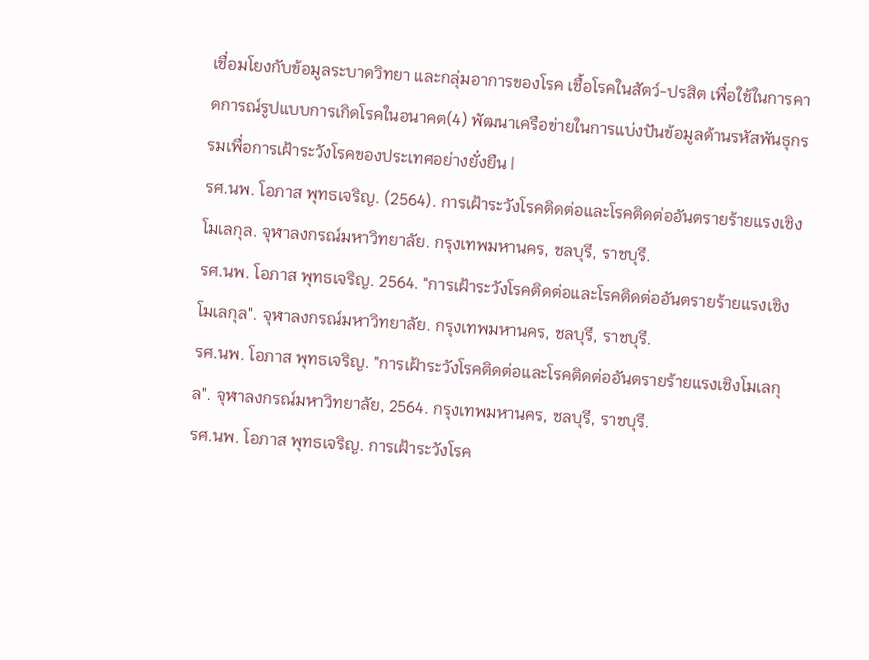เชื่อมโยงกับข้อมูลระบาดวิทยา และกลุ่มอาการของโรค เชื้อโรคในสัตว์-ปรสิต เพื่อใช้ในการคาดการณ์รูปแบบการเกิดโรคในอนาคต(4) พัฒนาเครือข่ายในการแบ่งปันข้อมูลด้านรหัสพันธุกรรมเพื่อการเฝ้าระวังโรคของประเทศอย่างยั่งยืน |
รศ.นพ. โอภาส พุทธเจริญ. (2564). การเฝ้าระวังโรคติดต่อและโรคติดต่ออันตรายร้ายแรงเชิงโมเลกุล. จุฬาลงกรณ์มหาวิทยาลัย. กรุงเทพมหานคร, ชลบุรี, ราชบุรี.
รศ.นพ. โอภาส พุทธเจริญ. 2564. "การเฝ้าระวังโรคติดต่อและโรคติดต่ออันตรายร้ายแรงเชิงโมเลกุล". จุฬาลงกรณ์มหาวิทยาลัย. กรุงเทพมหานคร, ชลบุรี, ราชบุรี.
รศ.นพ. โอภาส พุทธเจริญ. "การเฝ้าระวังโรคติดต่อและโรคติดต่ออันตรายร้ายแรงเชิงโมเลกุล". จุฬาลงกรณ์มหาวิทยาลัย, 2564. กรุงเทพมหานคร, ชลบุรี, ราชบุรี.
รศ.นพ. โอภาส พุทธเจริญ. การเฝ้าระวังโรค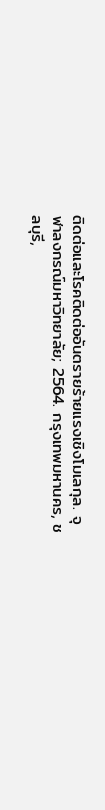ติดต่อและโรคติดต่ออันตรายร้ายแรงเชิงโมเลกุล. จุฬาลงกรณ์มหาวิทยาลัย; 2564. กรุงเทพมหานคร, ชลบุรี,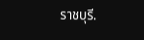ราชบุรี.